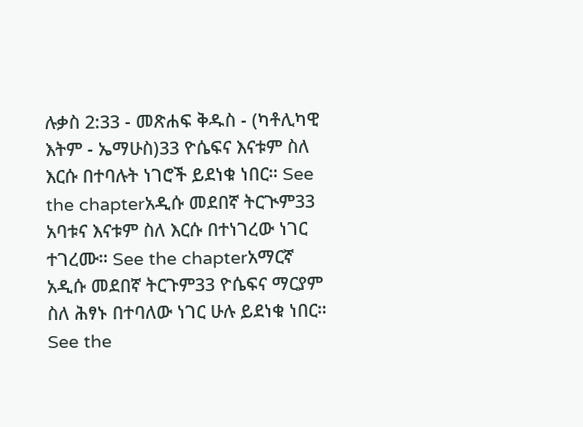ሉቃስ 2:33 - መጽሐፍ ቅዱስ - (ካቶሊካዊ እትም - ኤማሁስ)33 ዮሴፍና እናቱም ስለ እርሱ በተባሉት ነገሮች ይደነቁ ነበር። See the chapterአዲሱ መደበኛ ትርጒም33 አባቱና እናቱም ስለ እርሱ በተነገረው ነገር ተገረሙ። See the chapterአማርኛ አዲሱ መደበኛ ትርጉም33 ዮሴፍና ማርያም ስለ ሕፃኑ በተባለው ነገር ሁሉ ይደነቁ ነበር። See the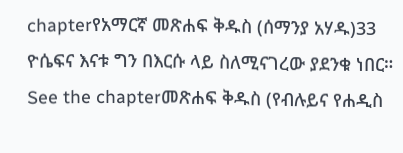chapterየአማርኛ መጽሐፍ ቅዱስ (ሰማንያ አሃዱ)33 ዮሴፍና እናቱ ግን በእርሱ ላይ ስለሚናገረው ያደንቁ ነበር። See the chapterመጽሐፍ ቅዱስ (የብሉይና የሐዲስ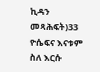ኪዳን መጻሕፍት)33 ዮሴፍና እናቱም ስለ እርሱ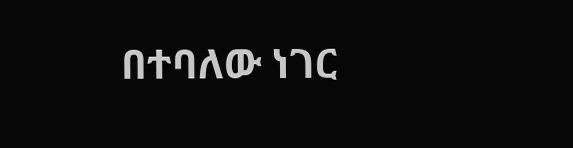በተባለው ነገር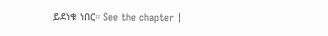ይደነቁ ነበር። See the chapter |